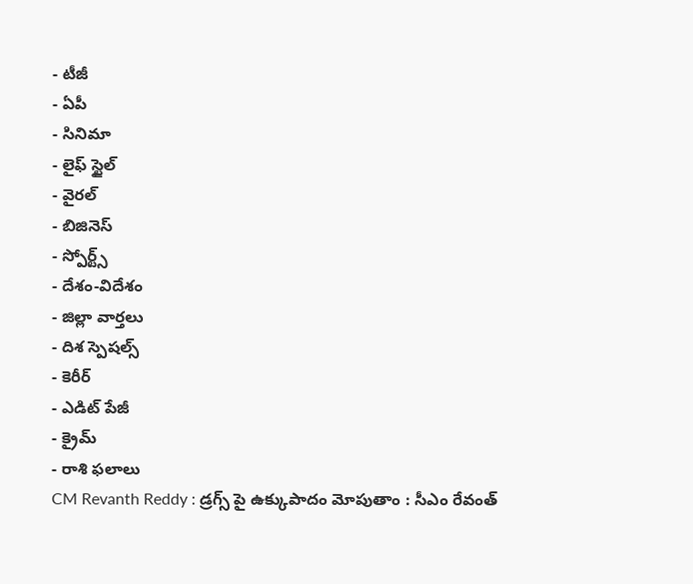- టీజీ
- ఏపీ
- సినిమా
- లైఫ్ స్టైల్
- వైరల్
- బిజినెస్
- స్పోర్ట్స్
- దేశం-విదేశం
- జిల్లా వార్తలు
- దిశ స్పెషల్స్
- కెరీర్
- ఎడిట్ పేజీ
- క్రైమ్
- రాశి ఫలాలు
CM Revanth Reddy : డ్రగ్స్ పై ఉక్కుపాదం మోపుతాం : సీఎం రేవంత్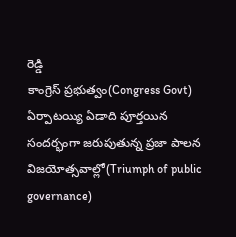రెడ్డి
కాంగ్రెస్ ప్రభుత్వం(Congress Govt) ఏర్పాటయ్యి ఏడాది పూర్తయిన సందర్భంగా జరుపుతున్న ప్రజా పాలన విజయోత్సవాల్లో(Triumph of public governance)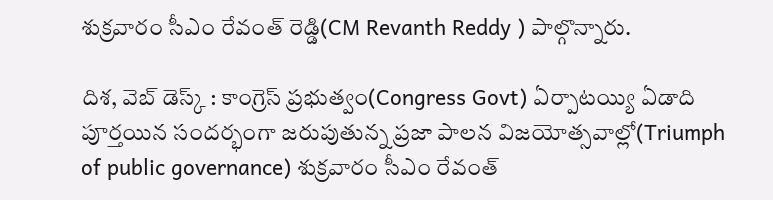శుక్రవారం సీఎం రేవంత్ రెడ్డి(CM Revanth Reddy ) పాల్గొన్నారు.

దిశ, వెబ్ డెస్క్ : కాంగ్రెస్ ప్రభుత్వం(Congress Govt) ఏర్పాటయ్యి ఏడాది పూర్తయిన సందర్భంగా జరుపుతున్న ప్రజా పాలన విజయోత్సవాల్లో(Triumph of public governance) శుక్రవారం సీఎం రేవంత్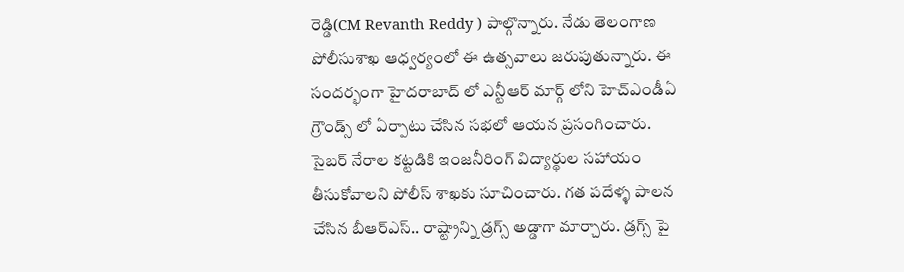రెడ్డి(CM Revanth Reddy ) పాల్గొన్నారు. నేడు తెలంగాణ పోలీసుశాఖ ఆధ్వర్యంలో ఈ ఉత్సవాలు జరుపుతున్నారు. ఈ సందర్భంగా హైదరాబాద్ లో ఎన్టీఆర్ మార్గ్ లోని హెచ్ఎండీఏ గ్రౌండ్స్ లో ఏర్పాటు చేసిన సభలో ఆయన ప్రసంగించారు. సైబర్ నేరాల కట్టడికి ఇంజనీరింగ్ విద్యార్థుల సహాయం తీసుకోవాలని పోలీస్ శాఖకు సూచించారు. గత పదేళ్ళ పాలన చేసిన బీఆర్ఎస్.. రాష్ట్రాన్ని డ్రగ్స్ అడ్డాగా మార్చారు. డ్రగ్స్ పై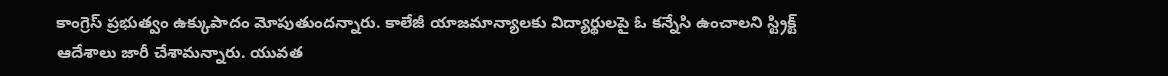కాంగ్రెస్ ప్రభుత్వం ఉక్కుపాదం మోపుతుందన్నారు. కాలేజీ యాజమాన్యాలకు విద్యార్థులపై ఓ కన్నేసి ఉంచాలని స్ట్రిక్ట్ ఆదేశాలు జారీ చేశామన్నారు. యువత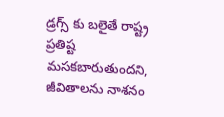డ్రగ్స్ కు బలైతే రాష్ట్ర ప్రతిష్ట మసకబారుతుందని, జీవితాలను నాశనం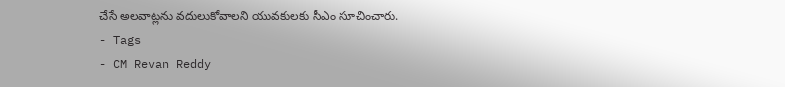చేసే అలవాట్లను వదులుకోవాలని యువకులకు సీఎం సూచించారు.
- Tags
- CM Revan Reddy